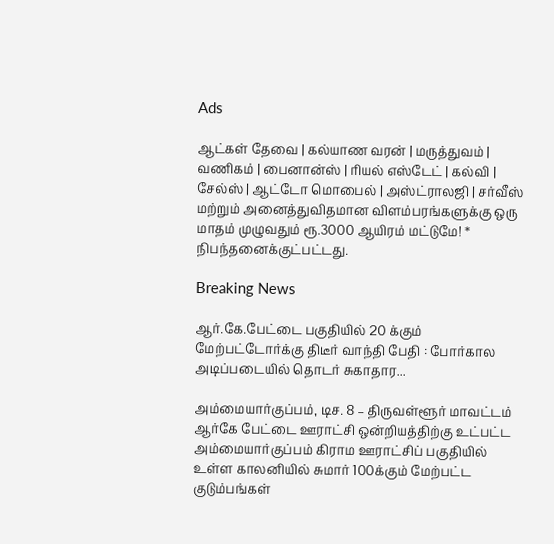Ads

ஆட்கள் தேவை | கல்யாண வரன் | மருத்துவம் | வணிகம் | பைனான்ஸ் | ரியல் எஸ்டேட் | கல்வி | சேல்ஸ் | ஆட்டோ மொபைல் | அஸ்ட்ராலஜி | சர்வீஸ் மற்றும் அனைத்துவிதமான விளம்பரங்களுக்கு ஒரு மாதம் முழுவதும் ரூ.3000 ஆயிரம் மட்டுமே! * நிபந்தனைக்குட்பட்டது.

Breaking News

ஆர்.கே.பேட்டை பகுதியில் 20 க்கும் மேற்பட்டோர்க்கு திடீர் வாந்தி பேதி : போர்கால அடிப்படையில் தொடர் சுகாதார...

அம்மையார்குப்பம், டிச. 8 – திருவள்ளூர் மாவட்டம் ஆர்கே பேட்டை ஊராட்சி ஒன்றியத்திற்கு உட்பட்ட  அம்மையார்குப்பம் கிராம ஊராட்சிப் பகுதியில் உள்ள காலனியில் சுமார் 100க்கும் மேற்பட்ட குடும்பங்கள்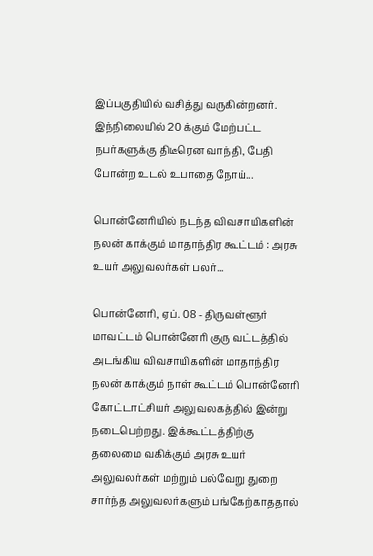இப்பகுதியில் வசித்து வருகின்றனர். இந்நிலையில் 20 க்கும் மேற்பட்ட நபர்களுக்கு திடீரென வாந்தி, பேதி போன்ற உடல் உபாதை நோய்...

பொன்னேரியில் நடந்த விவசாயிகளின் நலன் காக்கும் மாதாந்திர கூட்டம் : அரசு உயர் அலுவலர்கள் பலர்...

பொன்னேரி, ஏப். 08 - திருவள்ளூர் மாவட்டம் பொன்னேரி குரு வட்டத்தில் அடங்கிய விவசாயிகளின் மாதாந்திர நலன் காக்கும் நாள் கூட்டம் பொன்னேரி கோட்டாட்சியர் அலுவலகத்தில் இன்று நடைபெற்றது. இக்கூட்டத்திற்கு தலைமை வகிக்கும் அரசு உயர் அலுவலர்கள் மற்றும் பல்வேறு துறை சார்ந்த அலுவலர்களும் பங்கேற்காததால்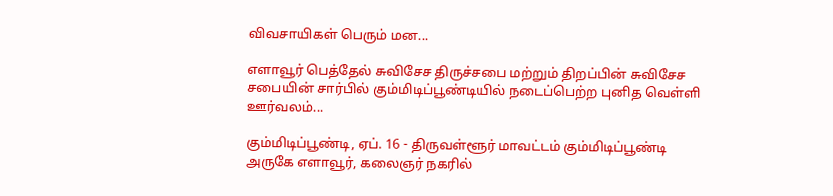விவசாயிகள் பெரும் மன...

எளாவூர் பெத்தேல் சுவிசேச திருச்சபை மற்றும் திறப்பின் சுவிசேச சபையின் சார்பில் கும்மிடிப்பூண்டியில் நடைப்பெற்ற புனித வெள்ளி ஊர்வலம்...

கும்மிடிப்பூண்டி, ஏப். 16 - திருவள்ளூர் மாவட்டம் கும்மிடிப்பூண்டி அருகே எளாவூர், கலைஞர் நகரில்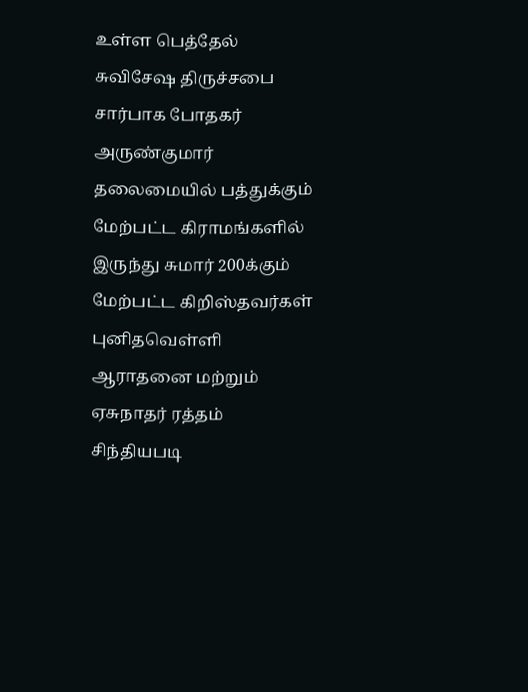உள்ள பெத்தேல் சுவிசேஷ திருச்சபை சார்பாக போதகர் அருண்குமார் தலைமையில் பத்துக்கும் மேற்பட்ட கிராமங்களில் இருந்து சுமார் 200க்கும் மேற்பட்ட கிறிஸ்தவர்கள் புனிதவெள்ளி ஆராதனை மற்றும் ஏசுநாதர் ரத்தம் சிந்தியபடி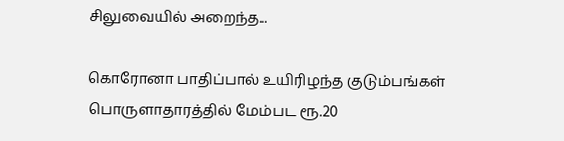சிலுவையில் அறைந்த...

கொரோனா பாதிப்பால் உயிரிழந்த குடும்பங்கள் பொருளாதாரத்தில் மேம்பட ரூ.20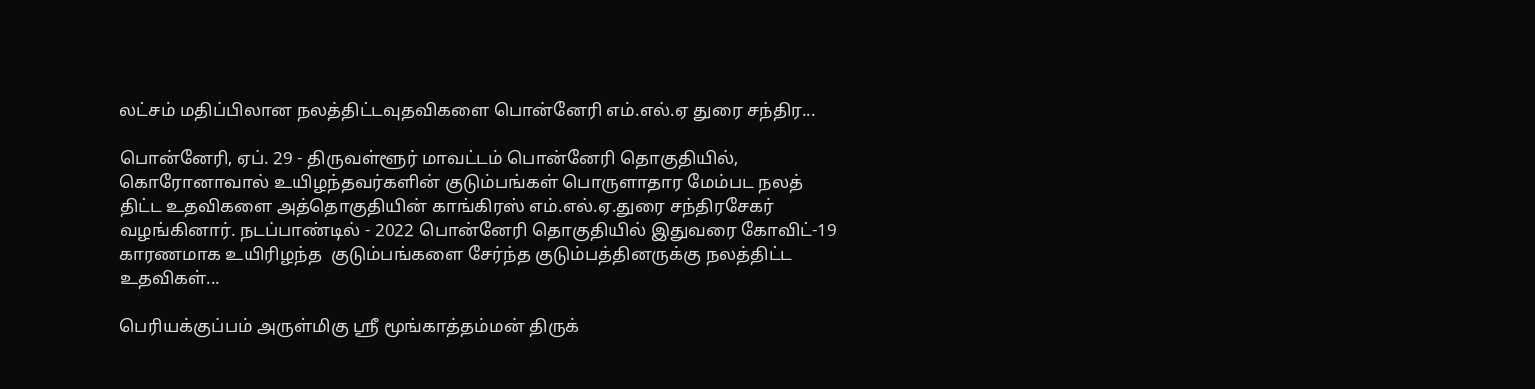லட்சம் மதிப்பிலான நலத்திட்டவுதவிகளை பொன்னேரி எம்.எல்.ஏ துரை சந்திர...

பொன்னேரி, ஏப். 29 - திருவள்ளூர் மாவட்டம் பொன்னேரி தொகுதியில், கொரோனாவால் உயிழந்தவர்களின் குடும்பங்கள் பொருளாதார மேம்பட நலத் திட்ட உதவிகளை அத்தொகுதியின் காங்கிரஸ் எம்.எல்.ஏ.துரை சந்திரசேகர் வழங்கினார். நடப்பாண்டில் - 2022 பொன்னேரி தொகுதியில் இதுவரை கோவிட்-19 காரணமாக உயிரிழந்த  குடும்பங்களை சேர்ந்த குடும்பத்தினருக்கு நலத்திட்ட உதவிகள்...

பெரியக்குப்பம் அருள்மிகு ஸ்ரீ மூங்காத்தம்மன் திருக்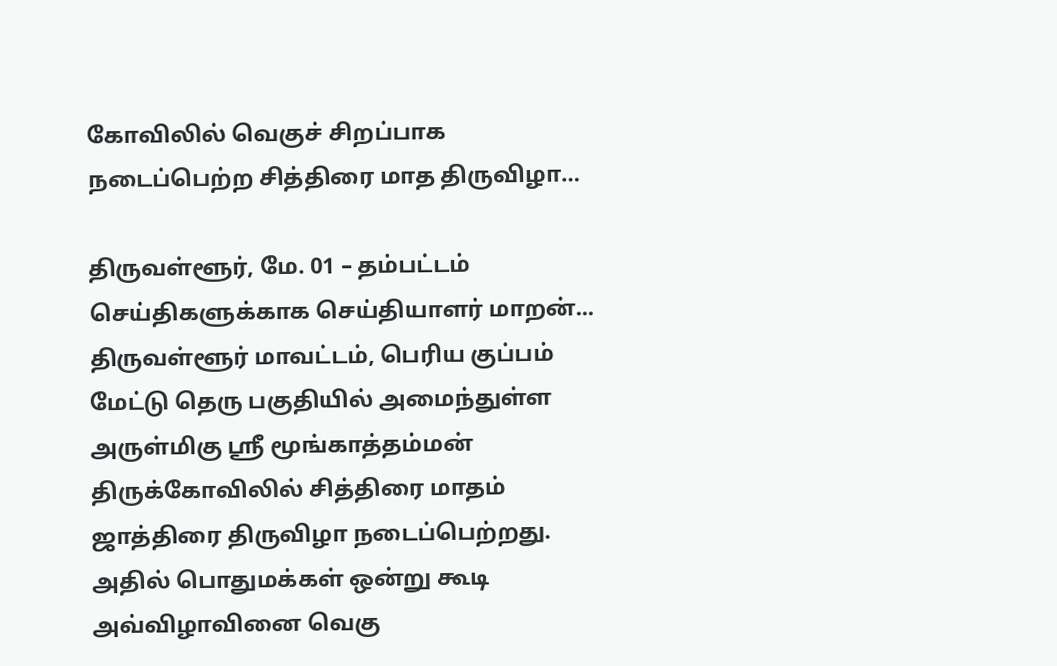கோவிலில் வெகுச் சிறப்பாக நடைப்பெற்ற சித்திரை மாத திருவிழா…

திருவள்ளூர், மே. 01 – தம்பட்டம் செய்திகளுக்காக செய்தியாளர் மாறன்... திருவள்ளூர் மாவட்டம், பெரிய குப்பம் மேட்டு தெரு பகுதியில் அமைந்துள்ள அருள்மிகு ஸ்ரீ மூங்காத்தம்மன்  திருக்கோவிலில் சித்திரை மாதம் ஜாத்திரை திருவிழா நடைப்பெற்றது. அதில் பொதுமக்கள் ஒன்று கூடி அவ்விழாவினை வெகு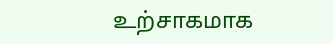உற்சாகமாக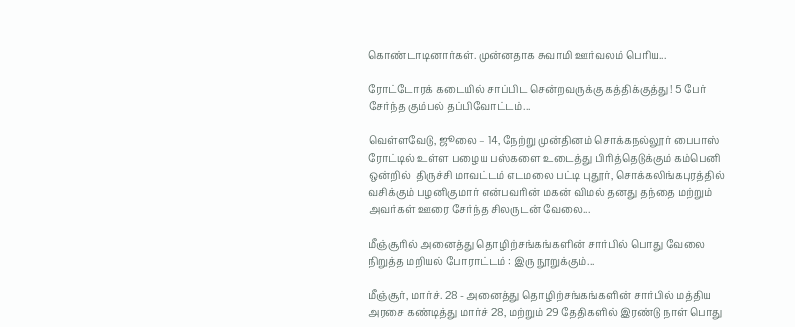கொண்டாடினார்கள். முன்னதாக சுவாமி ஊர்வலம் பெரிய...

ரோட்டோரக் கடையில் சாப்பிட சென்றவருக்கு கத்திக்குத்து ! 5 பேர் சேர்ந்த கும்பல் தப்பிவோட்டம்...

வெள்ளவேடு, ஜூலை – 14, நேற்று முன்தினம் சொக்கநல்லூர் பைபாஸ் ரோட்டில் உள்ள பழைய பஸ்களை உடைத்து பிரித்தெடுக்கும் கம்பெனி ஒன்றில்  திருச்சி மாவட்டம் எடமலை பட்டி புதூர், சொக்கலிங்கபுரத்தில் வசிக்கும் பழனிகுமார் என்பவரின் மகன் விமல் தனது தந்தை மற்றும் அவர்கள் ஊரை சேர்ந்த சிலருடன் வேலை...

மீஞ்சூரில் அனைத்து தொழிற்சங்கங்களின் சார்பில் பொது வேலை நிறுத்த மறியல் போராட்டம் : இரு நூறுக்கும்...

மீஞ்சூர், மார்ச். 28 - அனைத்து தொழிற்சங்கங்களின் சார்பில் மத்திய அரசை கண்டித்து மார்ச் 28, மற்றும் 29 தேதிகளில் இரண்டு நாள் பொது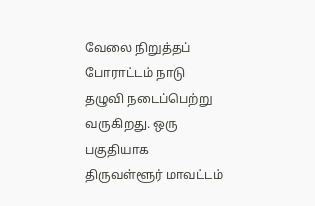வேலை நிறுத்தப் போராட்டம் நாடு தழுவி நடைப்பெற்று வருகிறது. ஒரு பகுதியாக திருவள்ளூர் மாவட்டம்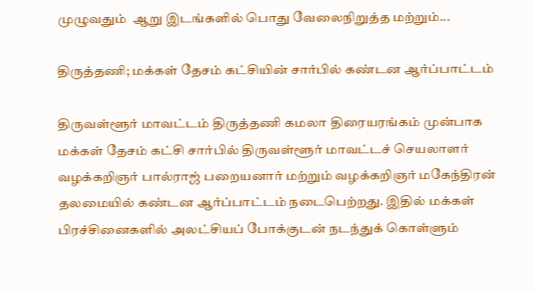முழுவதும்  ஆறு இடங்களில் பொது வேலைநிறுத்த மற்றும்...

திருத்தணி; மக்கள் தேசம் கட்சியின் சார்பில் கண்டன ஆர்ப்பாட்டம்

திருவள்ளூர் மாவட்டம் திருத்தணி கமலா திரையரங்கம் முன்பாக மக்கள் தேசம் கட்சி சார்பில் திருவள்ளூர் மாவட்டச் செயலாளர் வழக்கறிஞர் பால்ராஜ் பறையனார் மற்றும் வழக்கறிஞர் மகேந்திரன் தலமையில் கண்டன ஆர்ப்பாட்டம் நடைபெற்றது. இதில் மக்கள் பிரச்சினைகளில் அலட்சியப் போக்குடன் நடந்துக் கொள்ளும்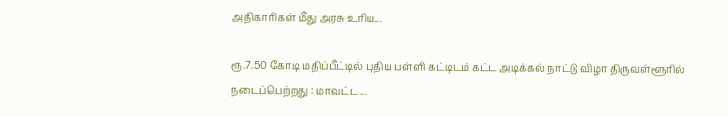அதிகாரிகள் மீது அரசு உரிய...

ரூ.7.50 கோடி மதிப்பீட்டில் புதிய பள்ளி கட்டிடம் கட்ட அடிக்கல் நாட்டு விழா திருவள்ளூரில் நடைப்பெற்றது : மாவட்ட...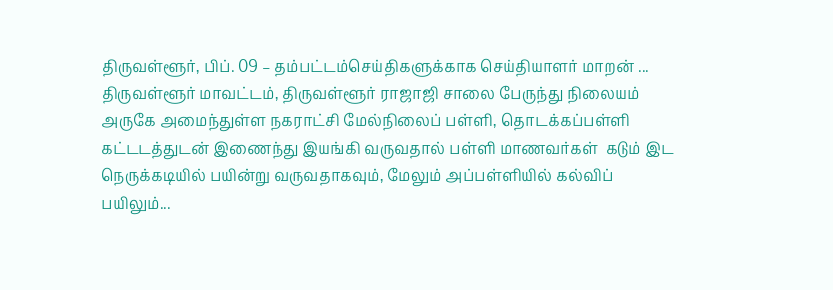திருவள்ளூர், பிப். 09 – தம்பட்டம்செய்திகளுக்காக செய்தியாளர் மாறன் ... திருவள்ளூர் மாவட்டம், திருவள்ளூர் ராஜாஜி சாலை பேருந்து நிலையம் அருகே அமைந்துள்ள நகராட்சி மேல்நிலைப் பள்ளி, தொடக்கப்பள்ளி கட்டடத்துடன் இணைந்து இயங்கி வருவதால் பள்ளி மாணவர்கள்  கடும் இட நெருக்கடியில் பயின்று வருவதாகவும், மேலும் அப்பள்ளியில் கல்விப் பயிலும்...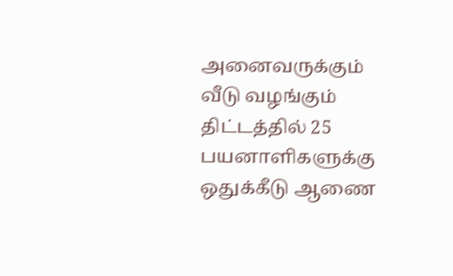அனைவருக்கும் வீடு வழங்கும் திட்டத்தில் 25 பயனாளிகளுக்கு ஒதுக்கீடு ஆணை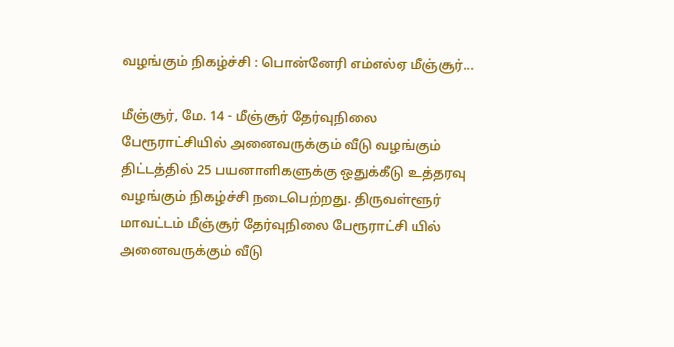வழங்கும் நிகழ்ச்சி : பொன்னேரி எம்எல்ஏ மீஞ்சூர்...

மீஞ்சூர், மே. 14 - மீஞ்சூர் தேர்வுநிலை பேரூராட்சியில் அனைவருக்கும் வீடு வழங்கும் திட்டத்தில் 25 பயனாளிகளுக்கு ஒதுக்கீடு உத்தரவு வழங்கும் நிகழ்ச்சி நடைபெற்றது. திருவள்ளூர் மாவட்டம் மீஞ்சூர் தேர்வுநிலை பேரூராட்சி யில் அனைவருக்கும் வீடு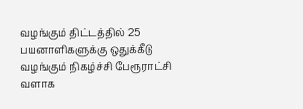வழங்கும் திட்டத்தில் 25 பயனாளிகளுக்கு ஒதுக்கீடு வழங்கும் நிகழ்ச்சி பேரூராட்சி வளாக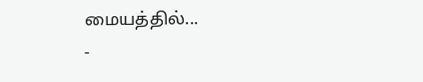மையத்தில்...
-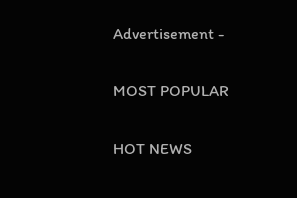Advertisement -

MOST POPULAR

HOT NEWS